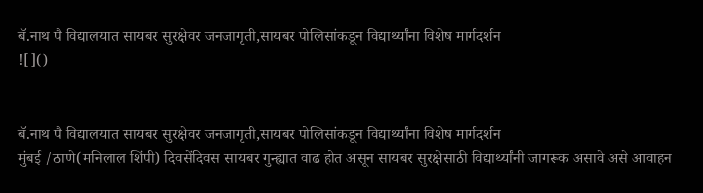बॅ.नाथ पै विद्यालयात सायबर सुरक्षेवर जनजागृती,सायबर पोलिसांकडून विद्यार्थ्यांना विशेष मार्गदर्शन
![]()


बॅ.नाथ पै विद्यालयात सायबर सुरक्षेवर जनजागृती,सायबर पोलिसांकडून विद्यार्थ्यांना विशेष मार्गदर्शन
मुंबई /ठाणे(मनिलाल शिंपी) दिवसेंदिवस सायबर गुन्ह्यात वाढ होत असून सायबर सुरक्षेसाठी विद्यार्थ्यांनी जागरूक असावे असे आवाहन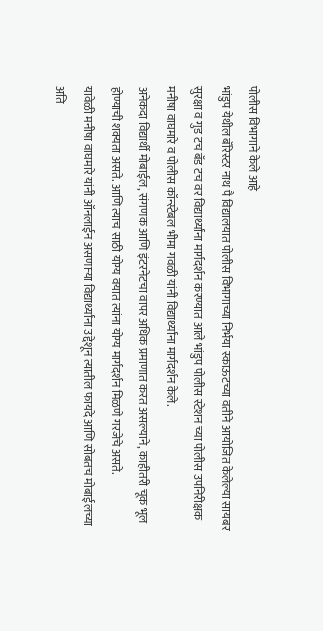पोलीस विभागाने केले आहे
भांडुप येथील बॅरिस्टर नाथ पै विद्यालयात पोलीस विभागाच्या निर्भया स्काऊटच्या वतीने आयोजित केलेल्या सायबर सुरक्षा व गुड टच बॅड टच वर विद्यार्थ्यांना मार्गदर्शन करण्यात आले भांडुप पोलीस स्टेशन च्या पोलीस उपनिरीक्षक मनीषा वाघमारे व पोलीस कॉन्स्टेबल भीमा गवळी यांनी विद्यार्थ्यांना मार्गदर्शन केले.
अनेकदा विद्यार्थी मोबाईल, संगणक आणि इंटरनेटचा वापर अधिक प्रमाणात करत असल्याने, काहीतरी चूक भूल होण्याची शक्यता असते. आणि त्याच साठी योग्य वयात त्यांना योग्य मार्गदर्शन मिळणे गरजेचे असते.
यावेळी मनीषा वाघमारे यांनी ऑनलाईन असणाऱ्या विद्यार्थ्यांना उद्देशून त्यातील फायदे आणि सोबतच मोबाईलच्या अति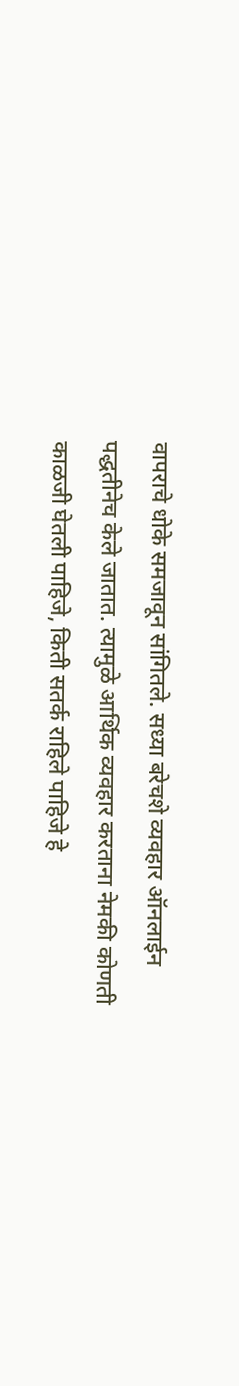वापराचे धोके समजावून सांगितले. सध्या बरेचशे व्यवहार ऑनलाईन पद्धतीनेच केले जातात. त्यामुळे आर्थिक व्यवहार करताना नेमकी कोणती काळजी घेतली पाहिजे, किती सतर्क राहिले पाहिजे हे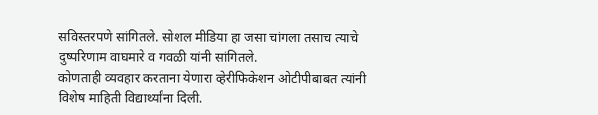सविस्तरपणे सांगितले. सोशल मीडिया हा जसा चांगला तसाच त्याचे दुष्परिणाम वाघमारे व गवळी यांनी सांगितले.
कोणताही व्यवहार करताना येणारा व्हेरीफिकेशन ओटीपीबाबत त्यांनी विशेष माहिती विद्यार्थ्यांना दिली.